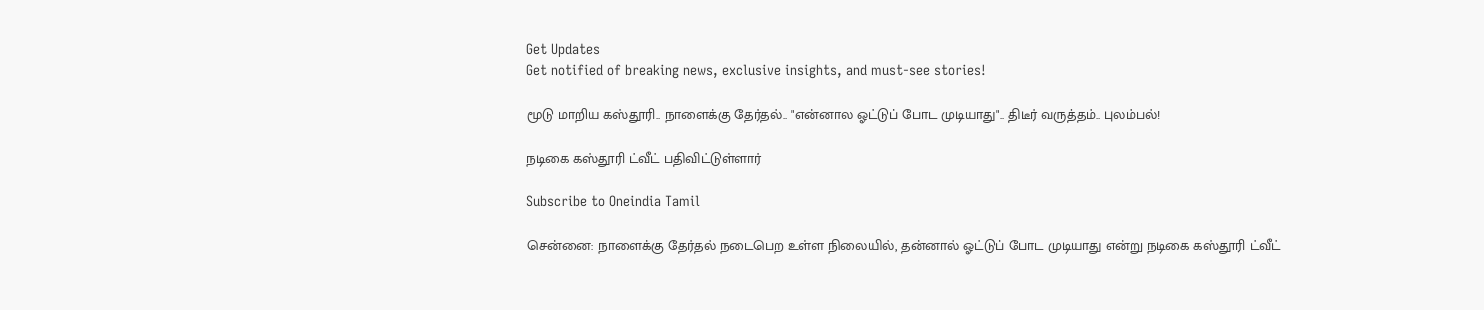Get Updates
Get notified of breaking news, exclusive insights, and must-see stories!

மூடு மாறிய கஸ்தூரி.. நாளைக்கு தேர்தல்.. "என்னால ஓட்டுப் போட முடியாது".. திடீர் வருத்தம்.. புலம்பல்!

நடிகை கஸ்தூரி ட்வீட் பதிவிட்டுள்ளார்

Subscribe to Oneindia Tamil

சென்னை: நாளைக்கு தேர்தல் நடைபெற உள்ள நிலையில், தன்னால் ஓட்டுப் போட முடியாது என்று நடிகை கஸ்தூரி ட்வீட்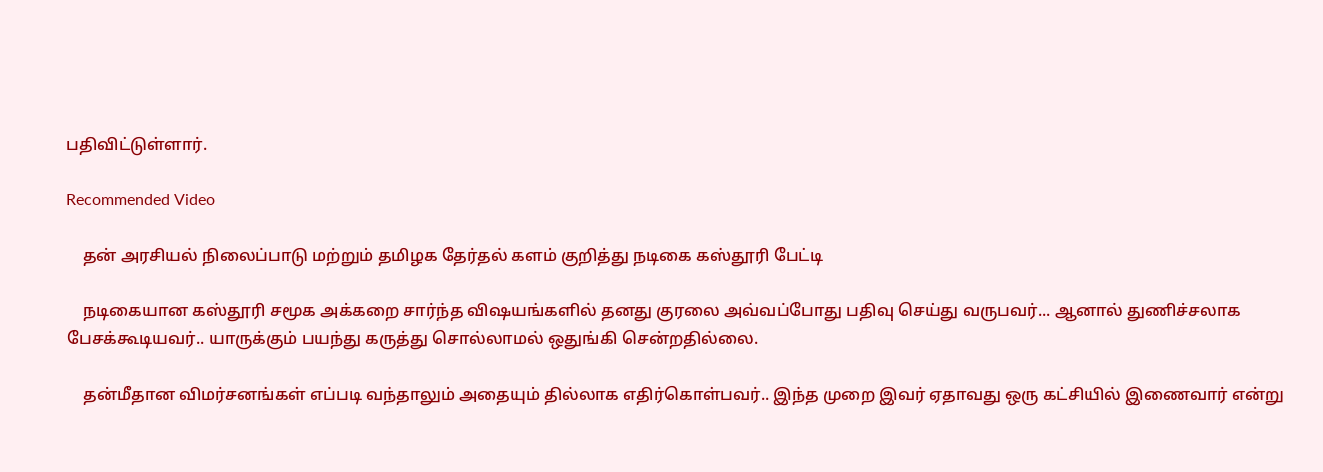பதிவிட்டுள்ளார்.

Recommended Video

    தன் அரசியல் நிலைப்பாடு மற்றும் தமிழக தேர்தல் களம் குறித்து நடிகை கஸ்தூரி பேட்டி

    நடிகையான கஸ்தூரி சமூக அக்கறை சார்ந்த விஷயங்களில் தனது குரலை அவ்வப்போது பதிவு செய்து வருபவர்... ஆனால் துணிச்சலாக பேசக்கூடியவர்.. யாருக்கும் பயந்து கருத்து சொல்லாமல் ஒதுங்கி சென்றதில்லை.

    தன்மீதான விமர்சனங்கள் எப்படி வந்தாலும் அதையும் தில்லாக எதிர்கொள்பவர்.. இந்த முறை இவர் ஏதாவது ஒரு கட்சியில் இணைவார் என்று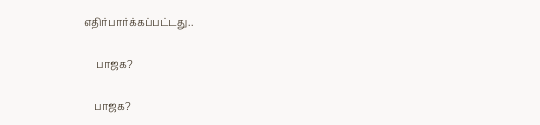எதிர்பார்க்கப்பட்டது..

     பாஜக?

    பாஜக?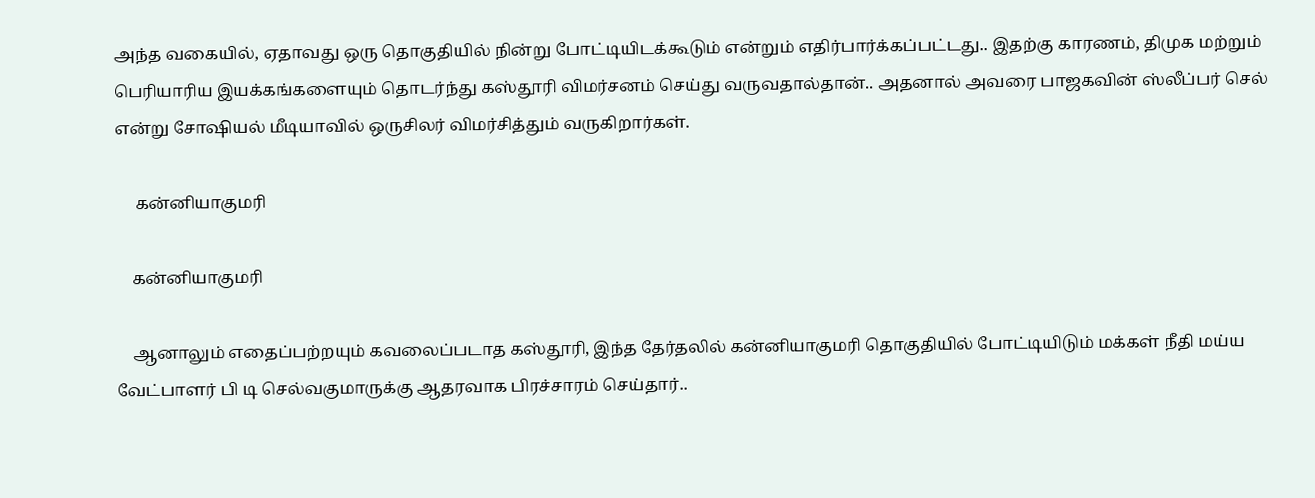அந்த வகையில், ஏதாவது ஒரு தொகுதியில் நின்று போட்டியிடக்கூடும் என்றும் எதிர்பார்க்கப்பட்டது.. இதற்கு காரணம், திமுக மற்றும் பெரியாரிய இயக்கங்களையும் தொடர்ந்து கஸ்தூரி விமர்சனம் செய்து வருவதால்தான்.. அதனால் அவரை பாஜகவின் ஸ்லீப்பர் செல் என்று சோஷியல் மீடியாவில் ஒருசிலர் விமர்சித்தும் வருகிறார்கள்.

     கன்னியாகுமரி

    கன்னியாகுமரி

    ஆனாலும் எதைப்பற்றயும் கவலைப்படாத கஸ்தூரி, இந்த தேர்தலில் கன்னியாகுமரி தொகுதியில் போட்டியிடும் மக்கள் நீதி மய்ய வேட்பாளர் பி டி செல்வகுமாருக்கு ஆதரவாக பிரச்சாரம் செய்தார்..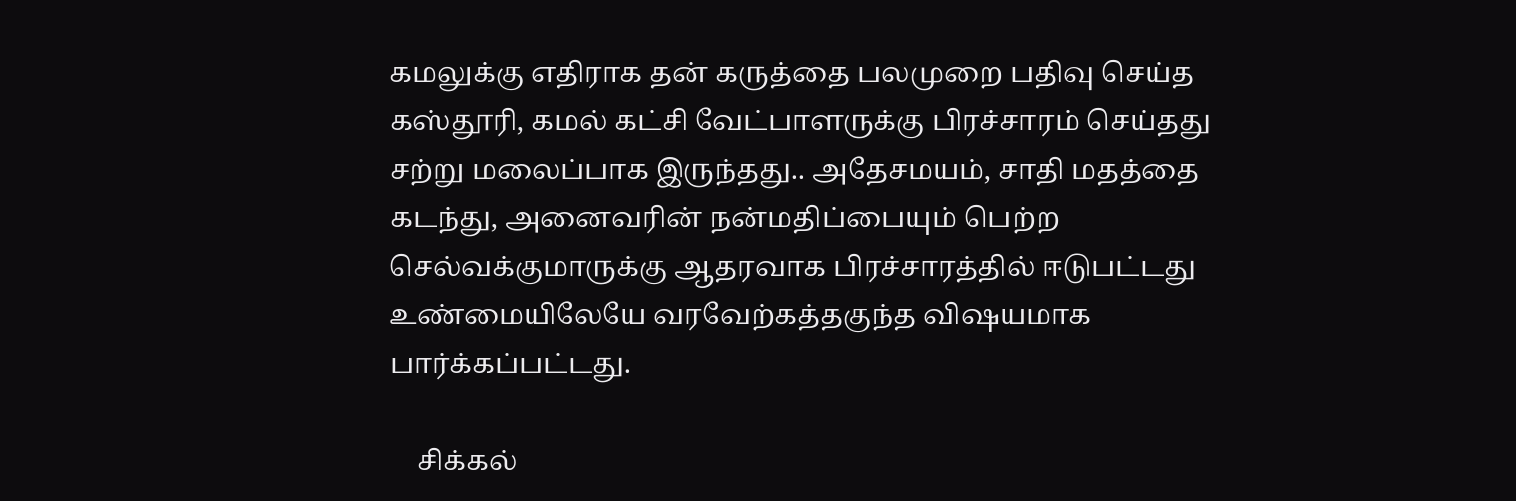கமலுக்கு எதிராக தன் கருத்தை பலமுறை பதிவு செய்த கஸ்தூரி, கமல் கட்சி வேட்பாளருக்கு பிரச்சாரம் செய்தது சற்று மலைப்பாக இருந்தது.. அதேசமயம், சாதி மதத்தை கடந்து, அனைவரின் நன்மதிப்பையும் பெற்ற செல்வக்குமாருக்கு ஆதரவாக பிரச்சாரத்தில் ஈடுபட்டது உண்மையிலேயே வரவேற்கத்தகுந்த விஷயமாக பார்க்கப்பட்டது.

    சிக்கல்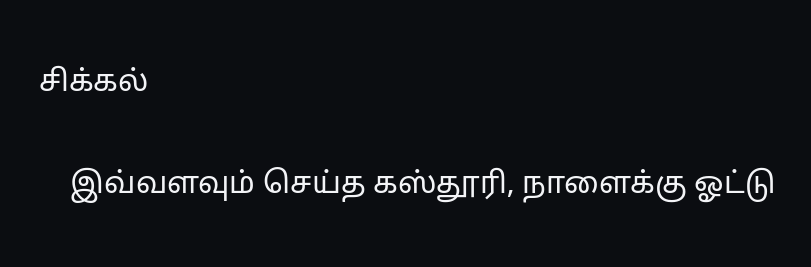சிக்கல்

    இவ்வளவும் செய்த கஸ்தூரி, நாளைக்கு ஓட்டு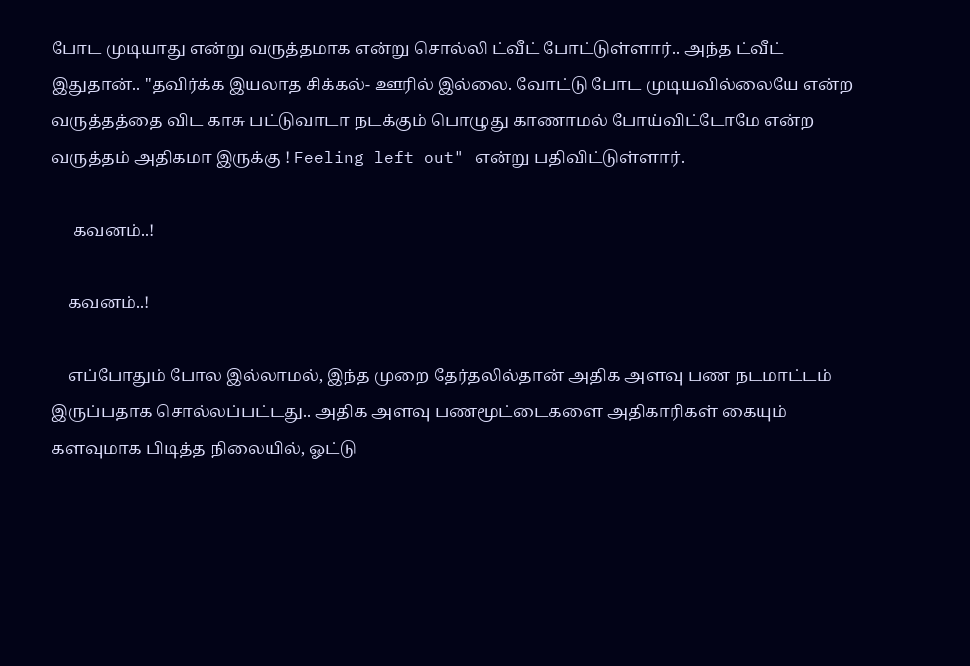போட முடியாது என்று வருத்தமாக என்று சொல்லி ட்வீட் போட்டுள்ளார்.. அந்த ட்வீட் இதுதான்.. "தவிர்க்க இயலாத சிக்கல்- ஊரில் இல்லை. வோட்டு போட முடியவில்லையே என்ற வருத்தத்தை விட காசு பட்டுவாடா நடக்கும் பொழுது காணாமல் போய்விட்டோமே என்ற வருத்தம் அதிகமா இருக்கு ! Feeling left out" என்று பதிவிட்டுள்ளார்.

     கவனம்..!

    கவனம்..!

    எப்போதும் போல இல்லாமல், இந்த முறை தேர்தலில்தான் அதிக அளவு பண நடமாட்டம் இருப்பதாக சொல்லப்பட்டது.. அதிக அளவு பணமூட்டைகளை அதிகாரிகள் கையும் களவுமாக பிடித்த நிலையில், ஓட்டு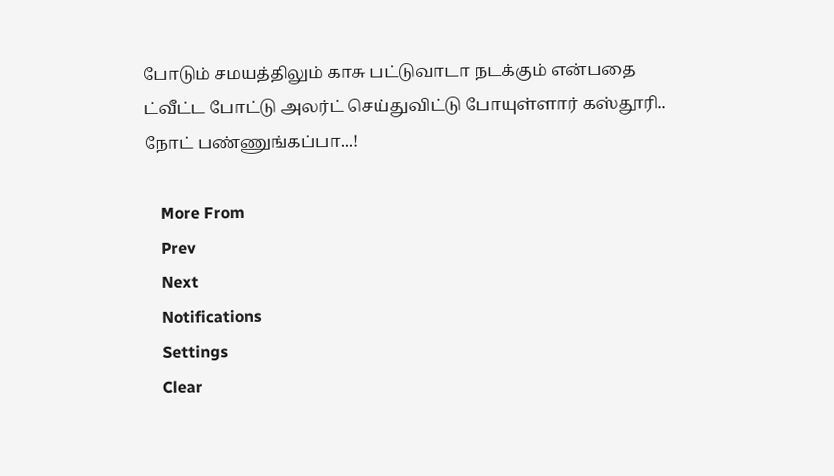போடும் சமயத்திலும் காசு பட்டுவாடா நடக்கும் என்பதை ட்வீட்ட போட்டு அலர்ட் செய்துவிட்டு போயுள்ளார் கஸ்தூரி.. நோட் பண்ணுங்கப்பா...!

    More From
    Prev
    Next
    Notifications
    Settings
    Clear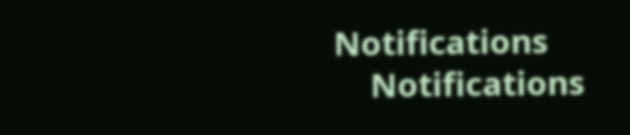Notifications
    Notifications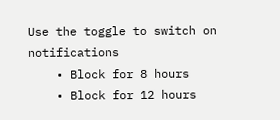Use the toggle to switch on notifications
    • Block for 8 hours
    • Block for 12 hours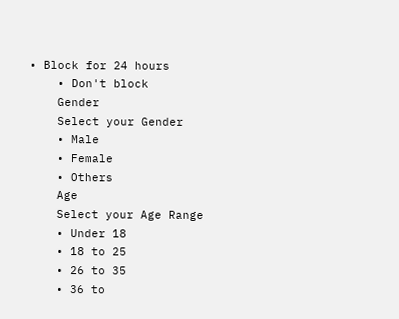• Block for 24 hours
    • Don't block
    Gender
    Select your Gender
    • Male
    • Female
    • Others
    Age
    Select your Age Range
    • Under 18
    • 18 to 25
    • 26 to 35
    • 36 to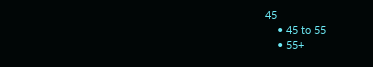45
    • 45 to 55
    • 55+